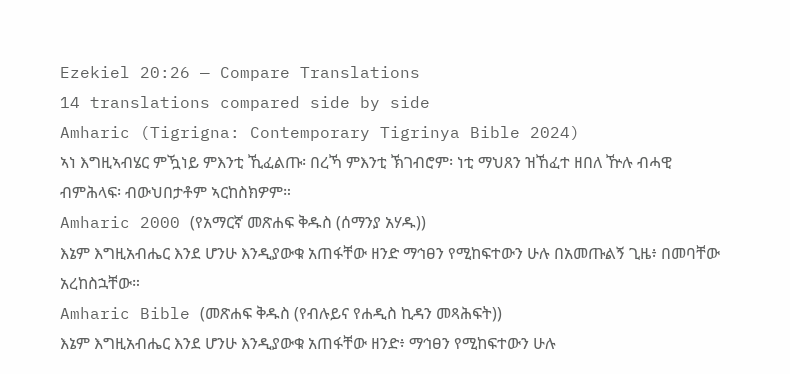Ezekiel 20:26 — Compare Translations
14 translations compared side by side
Amharic (Tigrigna: Contemporary Tigrinya Bible 2024)
ኣነ እግዚኣብሄር ምዃነይ ምእንቲ ኺፈልጡ፡ በረኻ ምእንቲ ኽገብሮም፡ ነቲ ማህጸን ዝኸፈተ ዘበለ ዅሉ ብሓዊ ብምሕላፍ፡ ብውህበታቶም ኣርከስክዎም።
Amharic 2000 (የአማርኛ መጽሐፍ ቅዱስ (ሰማንያ አሃዱ))
እኔም እግዚአብሔር እንደ ሆንሁ እንዲያውቁ አጠፋቸው ዘንድ ማኅፀን የሚከፍተውን ሁሉ በአመጡልኝ ጊዜ፥ በመባቸው አረከስኋቸው።
Amharic Bible (መጽሐፍ ቅዱስ (የብሉይና የሐዲስ ኪዳን መጻሕፍት))
እኔም እግዚአብሔር እንደ ሆንሁ እንዲያውቁ አጠፋቸው ዘንድ፥ ማኅፀን የሚከፍተውን ሁሉ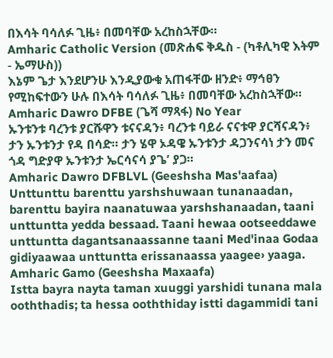በእሳት ባሳለፉ ጊዜ፥ በመባቸው አረከስኋቸው።
Amharic Catholic Version (መጽሐፍ ቅዱስ - (ካቶሊካዊ እትም - ኤማሁስ))
እኔም ጌታ እንደሆንሁ እንዲያውቁ አጠፋቸው ዘንድ፥ ማኅፀን የሚከፍተውን ሁሉ በእሳት ባሳለፉ ጊዜ፥ በመባቸው አረከስኋቸው።
Amharic Dawro DFBE (ጌሻ ማጻፋ) No Year
ኡንቱንቱ ባረንቱ ያርሹዋን ቱናናዳን፥ ባረንቱ ባይራ ናናቱዋ ያርሻናዳን፥ ታን ኡንቱንታ የዳ በሳድ። ታን ሄዋ ኦዳዌ ኡንቱንታ ዳጋንናሳነ ታን መና ጎዳ ግድያዋ ኡንቱንታ ኤርሳናሳ ያጌ’ ያጋ።
Amharic Dawro DFBLVL (Geeshsha Mas'aafaa)
Unttunttu barenttu yarshshuwaan tunanaadan, barenttu bayira naanatuwaa yarshshanaadan, taani unttuntta yedda bessaad. Taani hewaa ootseeddawe unttuntta dagantsanaassanne taani Med'inaa Godaa gidiyaawaa unttuntta erissanaassa yaagee› yaaga.
Amharic Gamo (Geeshsha Maxaafa)
Istta bayra nayta taman xuuggi yarshidi tunana mala ooththadis; ta hessa ooththiday istti dagammidi tani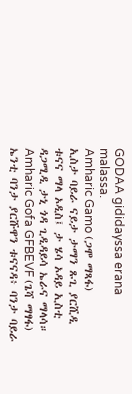GODAA gididayssa erana malassa.
Amharic Gamo (ጋሞ ማጻፋ)
ኢስታ ባይራ ናይታ ታማን ጹጊ ያርሺዲ ቱናና ማላ ኦዲስ፤ ታ ሄሳ ኦዳይ ኢስቲ ዳጋሚዲ ታኒ ጎዳ ጊዲዳይሳ ኤራና ማላሳ።
Amharic Gofa GFBEVF (ጌሻ ማፃፋ)
ኤንቲ ባንታ ያርሹዋን ቱናናዳ፥ ባንታ ባይራ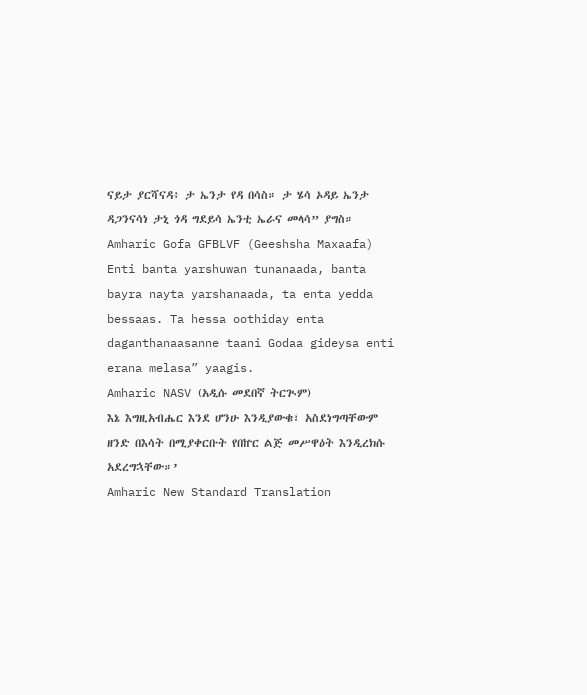ናይታ ያርሻናዳ፥ ታ ኤንታ የዳ በሳስ። ታ ሄሳ ኦዳይ ኤንታ ዳጋንናሳነ ታኒ ጎዳ ግደይሳ ኤንቲ ኤራና መላሳ” ያግስ።
Amharic Gofa GFBLVF (Geeshsha Maxaafa)
Enti banta yarshuwan tunanaada, banta bayra nayta yarshanaada, ta enta yedda bessaas. Ta hessa oothiday enta daganthanaasanne taani Godaa gideysa enti erana melasa” yaagis.
Amharic NASV (አዲሱ መደበኛ ትርጒም)
እኔ እግዚአብሔር እንደ ሆንሁ እንዲያውቁ፣ አስደነግጣቸውም ዘንድ በእሳት በሚያቀርቡት የበኵር ልጅ መሥዋዕት እንዲረክሱ አደረግኋቸው።’
Amharic New Standard Translation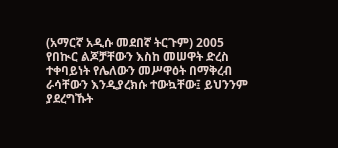(አማርኛ አዲሱ መደበኛ ትርጉም) 2005
የበኲር ልጆቻቸውን እስከ መሠዋት ድረስ ተቀባይነት የሌለውን መሥዋዕት በማቅረብ ራሳቸውን እንዲያረክሱ ተውኳቸው፤ ይህንንም ያደረግኹት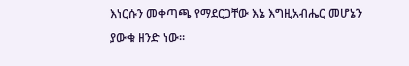እነርሱን መቀጣጫ የማደርጋቸው እኔ እግዚአብሔር መሆኔን ያውቁ ዘንድ ነው።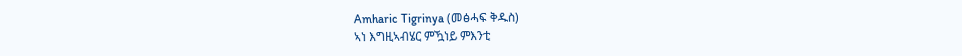Amharic Tigrinya (መፅሓፍ ቅዱስ)
ኣነ እግዚኣብሄር ምዃነይ ምእንቲ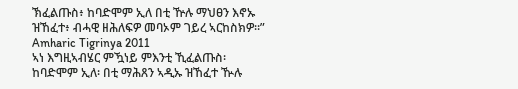ኽፈልጡስ፥ ከባድሞም ኢለ በቲ ዅሉ ማህፀን እኖኡ ዝኸፈተ፥ ብሓዊ ዘሕለፍዎ መባኦም ገይረ ኣርከስክዎ።”
Amharic Tigrinya 2011
ኣነ እግዚኣብሄር ምዃነይ ምእንቲ ኺፈልጡስ፡ ከባድሞም ኢለ፡ በቲ ማሕጸን ኣዲኡ ዝኸፈተ ዂሉ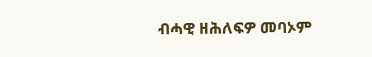ብሓዊ ዘሕለፍዎ መባኦም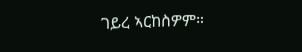ገይረ ኣርከስዎም።